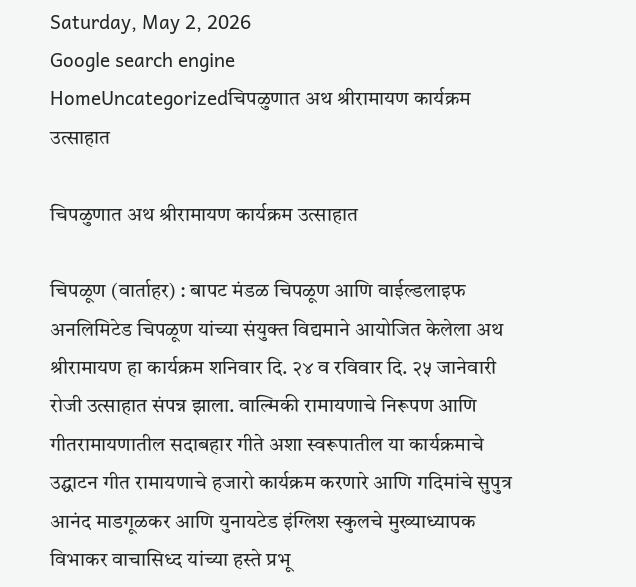Saturday, May 2, 2026
Google search engine
HomeUncategorizedचिपळुणात अथ श्रीरामायण कार्यक्रम उत्साहात

चिपळुणात अथ श्रीरामायण कार्यक्रम उत्साहात

चिपळूण (वार्ताहर) : बापट मंडळ चिपळूण आणि वाईल्डलाइफ अनलिमिटेड चिपळूण यांच्या संयुक्त विद्यमाने आयोजित केलेला अथ श्रीरामायण हा कार्यक्रम शनिवार दि. २४ व रविवार दि. २५ जानेवारी रोजी उत्साहात संपन्न झाला. वाल्मिकी रामायणाचे निरूपण आणि गीतरामायणातील सदाबहार गीते अशा स्वरूपातील या कार्यक्रमाचे उद्घाटन गीत रामायणाचे हजारो कार्यक्रम करणारे आणि गदिमांचे सुपुत्र आनंद माडगूळकर आणि युनायटेड इंग्लिश स्कुलचे मुख्याध्यापक विभाकर वाचासिध्द यांच्या हस्ते प्रभू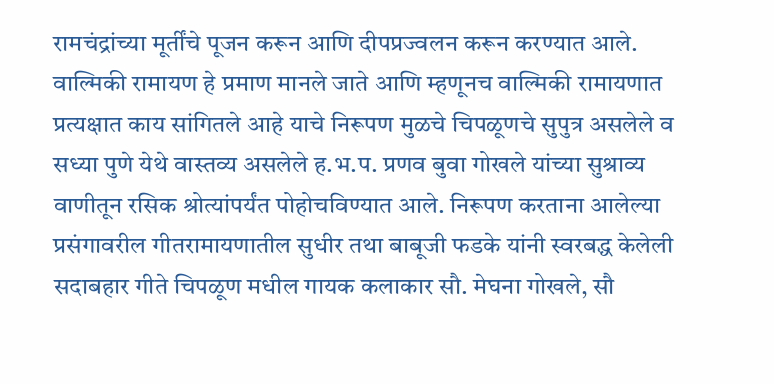रामचंद्रांच्या मूर्तींचे पूजन करून आणि दीपप्रज्वलन करून करण्यात आले.
वाल्मिकी रामायण हे प्रमाण मानले जाते आणि म्हणूनच वाल्मिकी रामायणात प्रत्यक्षात काय सांगितले आहे याचे निरूपण मुळचे चिपळूणचे सुपुत्र असलेले व सध्या पुणे येथे वास्तव्य असलेले ह.भ.प. प्रणव बुवा गोखले यांच्या सुश्राव्य वाणीतून रसिक श्रोत्यांपर्यंत पोहोचविण्यात आले. निरूपण करताना आलेल्या प्रसंगावरील गीतरामायणातील सुधीर तथा बाबूजी फडके यांनी स्वरबद्ध केलेली सदाबहार गीते चिपळूण मधील गायक कलाकार सौ. मेघना गोखले, सौ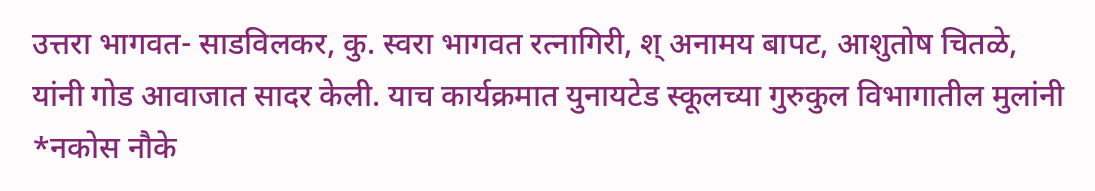उत्तरा भागवत- साडविलकर, कु. स्वरा भागवत रत्नागिरी, श् अनामय बापट, आशुतोष चितळे, यांनी गोड आवाजात सादर केली. याच कार्यक्रमात युनायटेड स्कूलच्या गुरुकुल विभागातील मुलांनी *नकोस नौके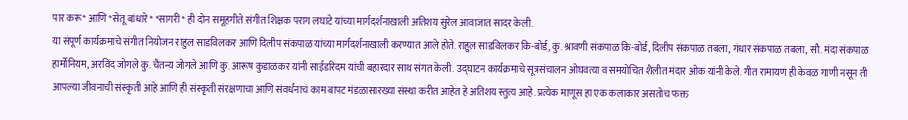पार करू* आणि *सेतू बांधारे* *सागरी* ही दोन समूहगीते संगीत शिक्षक पराग लघाटे यांच्या मार्गदर्शनाखाली अतिशय सुरेल आवाजात सादर केली.
या संपूर्ण कार्यक्रमाचे संगीत नियोजन राहुल साडविलकर आणि दिलीप संकपाळ यांच्या मार्गदर्शनाखाली करण्यात आले होते. राहुल साडविलकर कि-बोर्ड, कु. श्रावणी संकपाळ कि-बोर्ड, दिलीप संकपाळ तबला, गंधार संकपाळ तबला, सौ. मंदा संकपाळ हार्मोनियम, अरविंद जोगले कु. चैतन्य जोगले आणि कु. आरूष कुडाळकर यांनी साईडरिदम यांची बहारदार साथ संगत केली. उद्घाटन कार्यक्रमाचे सूत्रसंचालन ओघवत्या व समयोचित शैलीत मंदार ओक यांनी केले. गीत रामायण ही केवळ गाणी नसून ती आपल्या जीवनाची संस्कृती आहे आणि ही संस्कृती संरक्षणाचा आणि संवर्धनाचं काम बापट मंडळासारख्या संस्था करीत आहेत हे अतिशय स्तुत्य आहे. प्रत्येक माणूस हा एक कलाकार असतोच फक्त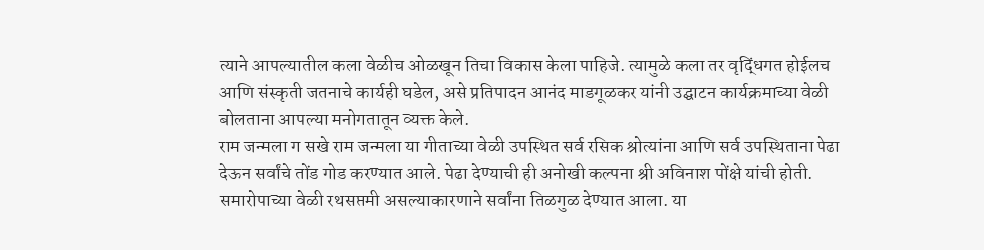त्याने आपल्यातील कला वेळीच ओळखून तिचा विकास केला पाहिजे. त्यामुळे कला तर वृद्धिंगत होईलच आणि संस्कृती जतनाचे कार्यही घडेल, असे प्रतिपादन आनंद माडगूळकर यांनी उद्घाटन कार्यक्रमाच्या वेळी बोलताना आपल्या मनोगतातून व्यक्त केले.
राम जन्मला ग सखे राम जन्मला या गीताच्या वेळी उपस्थित सर्व रसिक श्रोत्यांना आणि सर्व उपस्थिताना पेढा देऊन सर्वांचे तोंड गोड करण्यात आले. पेढा देण्याची ही अनोखी कल्पना श्री अविनाश पोंक्षे यांची होती. समारोपाच्या वेळी रथसप्तमी असल्याकारणाने सर्वांना तिळगुळ देण्यात आला. या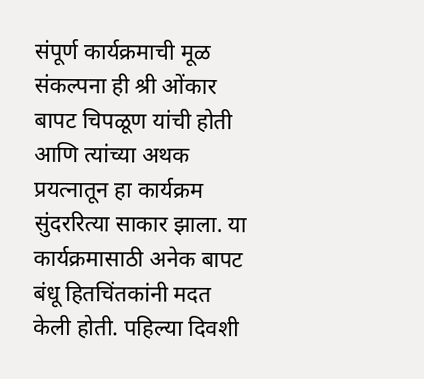संपूर्ण कार्यक्रमाची मूळ संकल्पना ही श्री ओंकार बापट चिपळूण यांची होती आणि त्यांच्या अथक प्रयत्नातून हा कार्यक्रम सुंदररित्या साकार झाला. या कार्यक्रमासाठी अनेक बापट बंधू हितचिंतकांनी मदत केली होती. पहिल्या दिवशी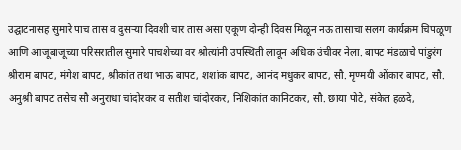उद्घाटनासह सुमारे पाच तास व दुसऱ्या दिवशी चार तास असा एकूण दोन्ही दिवस मिळून नऊ तासाचा सलग कार्यक्रम चिपळूण आणि आजूबाजूच्या परिसरातील सुमारे पाचशेच्या वर श्रोत्यांनी उपस्थिती लावून अधिक उंचीवर नेला. बापट मंडळाचे पांडुरंग श्रीराम बापट, मंगेश बापट, श्रीकांत तथा भाऊ बापट, शशांक बापट, आनंद मधुकर बापट, सौ. मृण्मयी ओंकार बापट, सौ. अनुश्री बापट तसेच सौ अनुराधा चांदोरकर व सतीश चांदोरकर, निशिकांत कानिटकर, सौ. छाया पोटे, संकेत हळदे,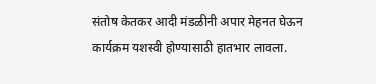संतोष केतकर आदी मंडळीनी अपार मेहनत घेऊन कार्यक्रम यशस्वी होण्यासाठी हातभार लावला.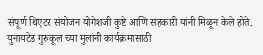संपूर्ण थिएटर संयोजन योगेशजी कुष्टे आणि सहकारी यांनी मिळून केले होते. युनायटेड गुरुकूल च्या मुलांनी कार्यक्रमासाठी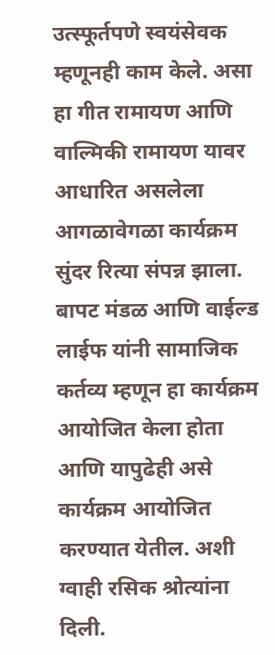उत्स्फूर्तपणे स्वयंसेवक म्हणूनही काम केले. असा हा गीत रामायण आणि वाल्मिकी रामायण यावर आधारित असलेला आगळावेगळा कार्यक्रम सुंदर रित्या संपन्न झाला. बापट मंडळ आणि वाईल्ड लाईफ यांनी सामाजिक कर्तव्य म्हणून हा कार्यक्रम आयोजित केला होता आणि यापुढेही असे कार्यक्रम आयोजित करण्यात येतील. अशी ग्वाही रसिक श्रोत्यांना दिली.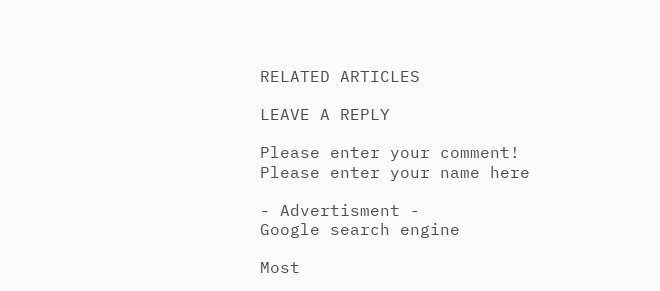RELATED ARTICLES

LEAVE A REPLY

Please enter your comment!
Please enter your name here

- Advertisment -
Google search engine

Most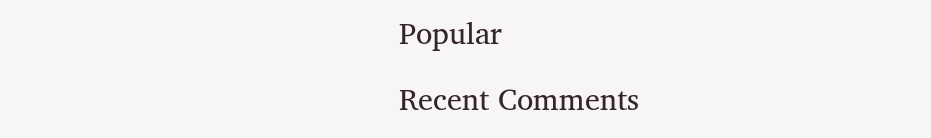Popular

Recent Comments